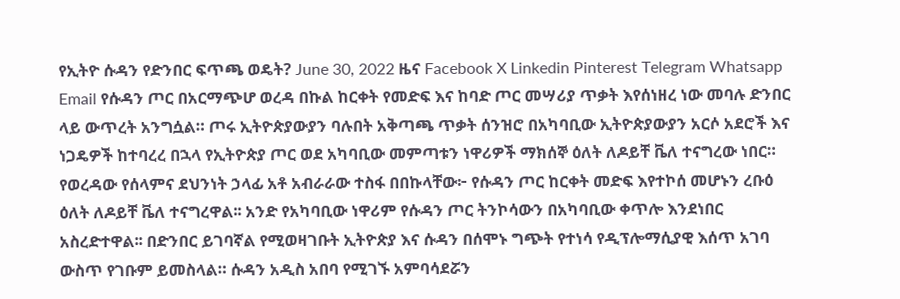የኢትዮ ሱዳን የድንበር ፍጥጫ ወዴት? June 30, 2022 ዜና Facebook X Linkedin Pinterest Telegram Whatsapp Email የሱዳን ጦር በአርማጭሆ ወረዳ በኩል ከርቀት የመድፍ እና ከባድ ጦር መሣሪያ ጥቃት እየሰነዘረ ነው መባሉ ድንበር ላይ ውጥረት አንግሷል። ጦሩ ኢትዮጵያውያን ባሉበት አቅጣጫ ጥቃት ሰንዝሮ በአካባቢው ኢትዮጵያውያን አርሶ አደሮች እና ነጋዴዎች ከተባረረ በኋላ የኢትዮጵያ ጦር ወደ አካባቢው መምጣቱን ነዋሪዎች ማክሰኞ ዕለት ለዶይቸ ቬለ ተናግረው ነበር። የወረዳው የሰላምና ደህንነት ኃላፊ አቶ አብራራው ተስፋ በበኩላቸው፦ የሱዳን ጦር ከርቀት መድፍ እየተኮሰ መሆኑን ረቡዕ ዕለት ለዶይቸ ቬለ ተናግረዋል፡፡ አንድ የአካባቢው ነዋሪም የሱዳን ጦር ትንኮሳውን በአካባቢው ቀጥሎ እንደነበር አስረድተዋል፡፡ በድንበር ይገባኛል የሚወዛገቡት ኢትዮጵያ እና ሱዳን በሰሞኑ ግጭት የተነሳ የዲፕሎማሲያዊ እሰጥ አገባ ውስጥ የገቡም ይመስላል። ሱዳን አዲስ አበባ የሚገኙ አምባሳደሯን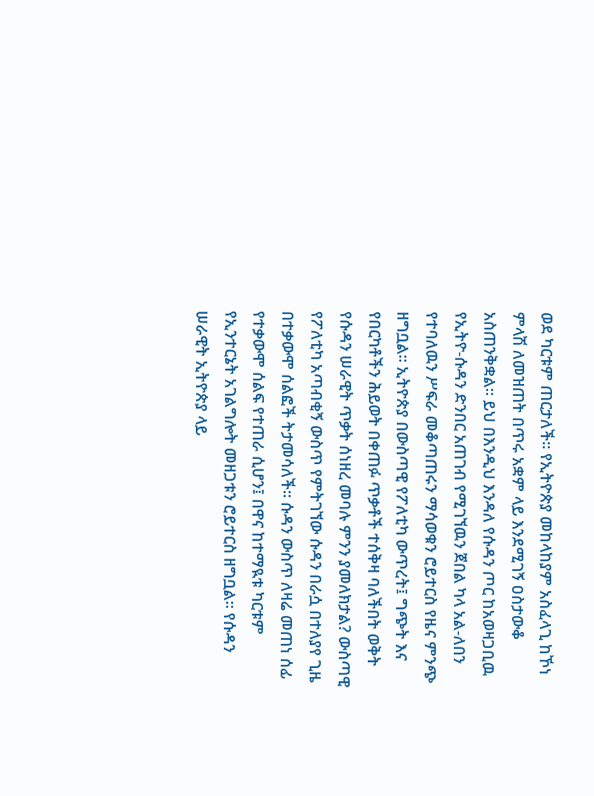ወደ ካርቱም ጠርታለች። የኢትዮጵያ መከላከያም አስፈላጊ ከኾነ ምላሽ ለመዝጠት በጥሩ አቋም ላይ እንደሚገኝ ዐስታውቆ አስጠንቅቋል። ይህ በእንዲህ እንዳለ የሱዳን ጦር ከአወዛጋቢዉ የኢትዮ-ሱዳን ድንበር አጠገብ የሚገኘዉን ጀበል ካላ አል-ለበን የተባለዉን ሥፍራ መቆጣጠሩን ማሳወቁን ሮይተርስ የዜና ምንጭ ዘግቧል። ኢትዮጵያ በውስጣዊ የፖለቲካ ውጥረት፤ ግጭት እና የበርካቶችን ሕይወት በቀጠፉ ጥቃቶች ተሰቅዛ ባለችበት ወቅት የሱዳን ሠራዊት ጥቃት ሰነዘረ መባሉ ምንን ያመለክታል? ውስጣዊ የፖለቲካ አጣብቂኝ ውስጥ የምትገኘው ሱዳን በራሷ በተለያየ ጊዜ በተቃውሞ ሰልፎች ትታመሳለች። ሱዳን ውስጥ ለዛሬ መጠነ ሰፊ የተቃውሞ ሰልፍ የተጠራ ሲሆን፤ በዋና ከተማዪቱ ካርቱም የኢንተርኔት አገልግሎት መዘጋቱን ሮይተርስ ዘግቧል። የሱዳን ሠራዊት ኢትዮጵያ ላይ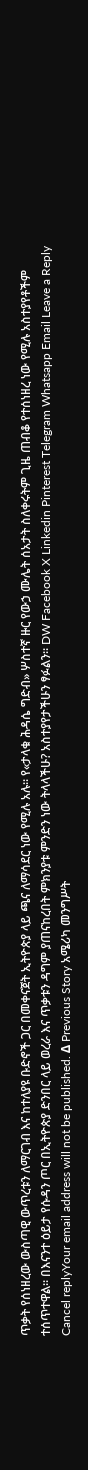ጥቃት የሰነዘረው ውስጣዊ ውጥረቱን ለማርገብ እና ከተለያዩ ቡድኖች ጋር በመቀናጀት ኢትዮጵያ ላይ ጫና ለማሳደር ነው የሚሉ አሉ። የ«ታላቁ ሕዳሴ ግድብ» ሦስተኛ ዙር የውኃ ሙሌት ሰአታት ስለቀሩትም ጊዜ ጠብቆ የተሰነዘረ ነው የሚሉ አስተያየቶችም ተሰጥተዋል። በእናንተ ዕይታ የሱዳን ጦር በኢትዮጵያ ድንበር ላይ ወረራ እና ጥቃቱን ዳግም ያጠናከረበት ምክንያቱ ምንድን ነው ትላላችሁ? አስተያየታችሁን ፃፉልን። DW Facebook X Linkedin Pinterest Telegram Whatsapp Email Leave a Reply Cancel replyYour email address will not be published. Δ Previous Story አሜሪካ መንግሥት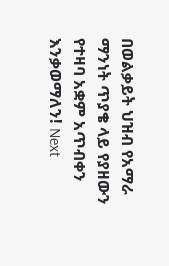በወልቃይት ህዝብ የአማራ ማንነት ጥያቄ ላይ የያዘውን የተዛባ አቋም አጥብቀን እንቃወማለን! Next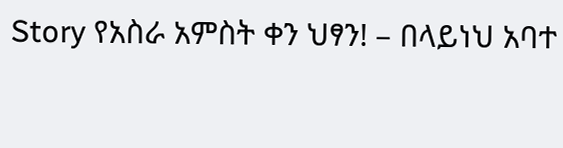Story የአስራ አምስት ቀን ህፃን! – በላይነህ አባተ